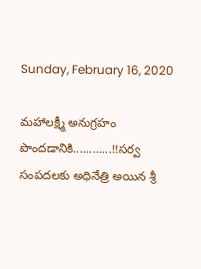Sunday, February 16, 2020

మహాలక్ష్మీ అనుగ్రహం పొందడానికి............!!సర్వ సంపదలకు అధినేత్రి అయిన శ్రీ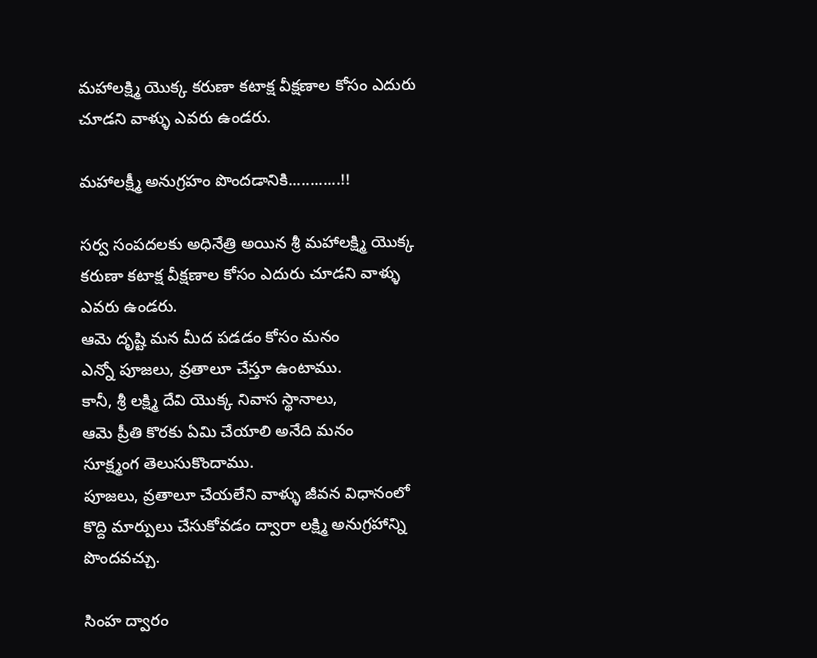మహాలక్ష్మి యొక్క కరుణా కటాక్ష వీక్షణాల కోసం ఎదురు చూడని వాళ్ళు ఎవరు ఉండరు.

మహాలక్ష్మీ అనుగ్రహం పొందడానికి............!!

సర్వ సంపదలకు అధినేత్రి అయిన శ్రీ మహాలక్ష్మి యొక్క కరుణా కటాక్ష వీక్షణాల కోసం ఎదురు చూడని వాళ్ళు ఎవరు ఉండరు.
ఆమె దృష్టి మన మీద పడడం కోసం మనం
ఎన్నో పూజలు, వ్రతాలూ చేస్తూ ఉంటాము.
కానీ, శ్రీ లక్ష్మి దేవి యొక్క నివాస స్థానాలు,
ఆమె ప్రీతి కొరకు ఏమి చేయాలి అనేది మనం
సూక్ష్మంగ తెలుసుకొందాము.
పూజలు, వ్రతాలూ చేయలేని వాళ్ళు జీవన విధానంలో కొద్ది మార్పులు చేసుకోవడం ద్వారా లక్ష్మి అనుగ్రహాన్ని పొందవచ్చు.

సింహ ద్వారం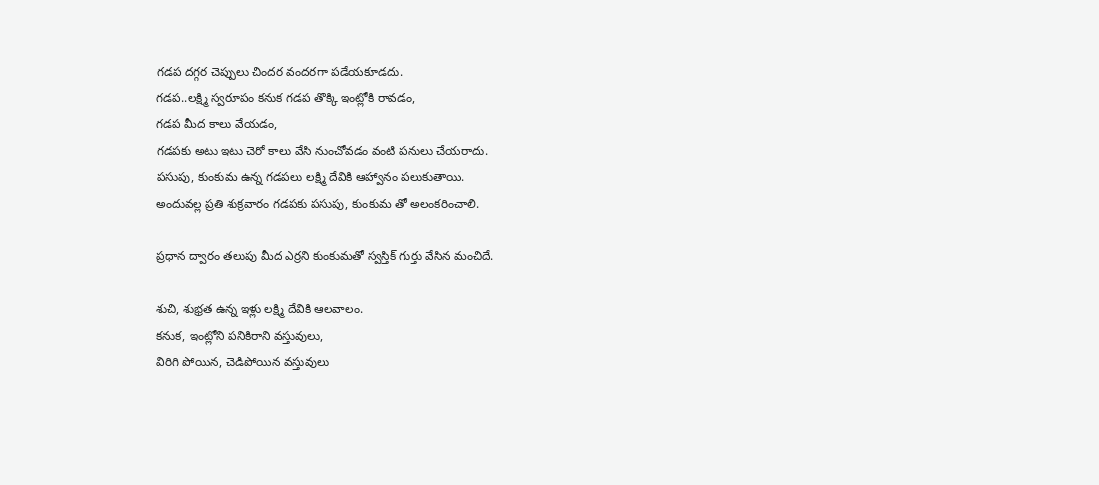గడప దగ్గర చెప్పులు చిందర వందరగా పడేయకూడదు.
గడప..లక్ష్మి స్వరూపం కనుక గడప తొక్కి ఇంట్లోకి రావడం,
గడప మీద కాలు వేయడం,
గడపకు అటు ఇటు చెరో కాలు వేసి నుంచోవడం వంటి పనులు చేయరాదు.
పసుపు, కుంకుమ ఉన్న గడపలు లక్ష్మి దేవికి ఆహ్వానం పలుకుతాయి.
అందువల్ల ప్రతి శుక్రవారం గడపకు పసుపు, కుంకుమ తో అలంకరించాలి.

ప్రధాన ద్వారం తలుపు మీద ఎర్రని కుంకుమతో స్వస్తిక్ గుర్తు వేసిన మంచిదే.

శుచి, శుభ్రత ఉన్న ఇళ్లు లక్ష్మి దేవికి ఆలవాలం.
కనుక, ఇంట్లోని పనికిరాని వస్తువులు,
విరిగి పోయిన, చెడిపోయిన వస్తువులు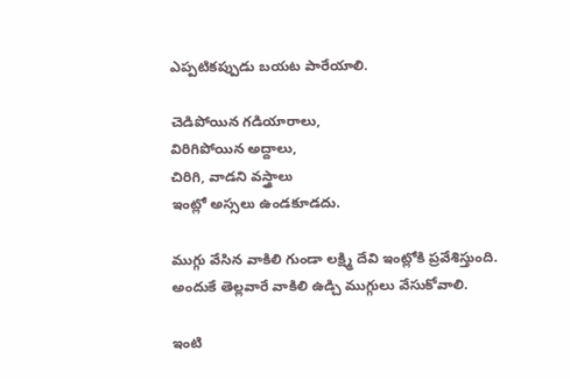ఎప్పటికప్పుడు బయట పారేయాలి.

చెడిపోయిన గడియారాలు,
విరిగిపోయిన అద్దాలు,
చిరిగి, వాడని వస్త్రాలు
ఇంట్లో అస్సలు ఉండకూడదు.

ముగ్గు వేసిన వాకిలి గుండా లక్ష్మి దేవి ఇంట్లోకి ప్రవేశిస్తుంది.
అందుకే తెల్లవారే వాకిలి ఉడ్చి ముగ్గులు వేసుకోవాలి.

ఇంటి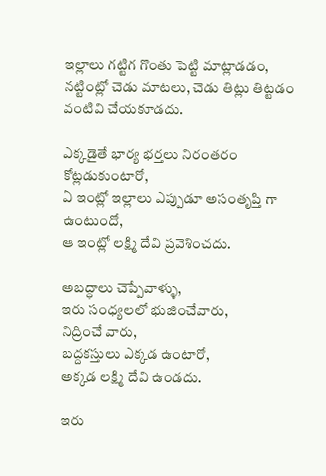ఇల్లాలు గట్టిగ గొంతు పెట్టి మాట్లాడడం,
నట్టింట్లో చెడు మాటలు, చెడు తిట్లు తిట్టడం
వంటివి చేయకూడదు.

ఎక్కడైతే భార్య భర్తలు నిరంతరం కోట్లడుకుంటారో,
ఏ ఇంట్లో ఇల్లాలు ఎప్పుడూ అసంతృప్తి గా ఉంటుందో,
ఆ ఇంట్లో లక్ష్మి దేవి ప్రవెశించదు.

అబద్ధాలు చెప్పేవాళ్ళు,
ఇరు సంధ్యలలో భుజించేవారు,
నిద్రించే వారు,
బద్దకస్తులు ఎక్కడ ఉంటారో,
అక్కడ లక్ష్మి దేవి ఉండదు.

ఇరు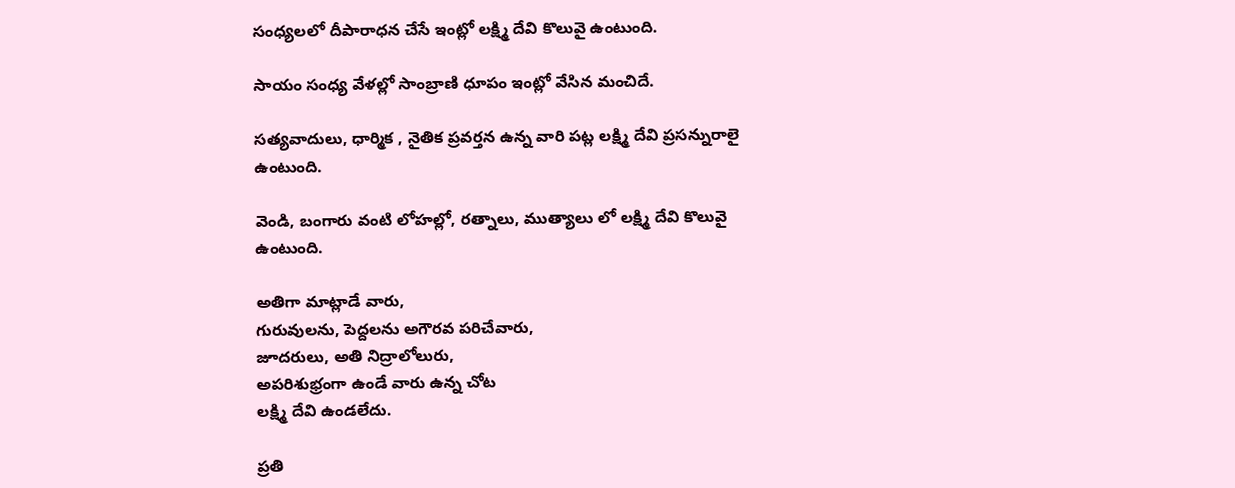సంధ్యలలో దీపారాధన చేసే ఇంట్లో లక్ష్మి దేవి కొలువై ఉంటుంది.

సాయం సంధ్య వేళల్లో సాంబ్రాణి ధూపం ఇంట్లో వేసిన మంచిదే.

సత్యవాదులు, ధార్మిక , నైతిక ప్రవర్తన ఉన్న వారి పట్ల లక్ష్మి దేవి ప్రసన్నురాలై ఉంటుంది.

వెండి, బంగారు వంటి లోహల్లో, రత్నాలు, ముత్యాలు లో లక్ష్మి దేవి కొలువై ఉంటుంది.

అతిగా మాట్లాడే వారు,
గురువులను, పెద్దలను అగౌరవ పరిచేవారు,
జూదరులు, అతి నిద్రాలోలురు,
అపరిశుభ్రంగా ఉండే వారు ఉన్న చోట
లక్ష్మి దేవి ఉండలేదు.

ప్రతి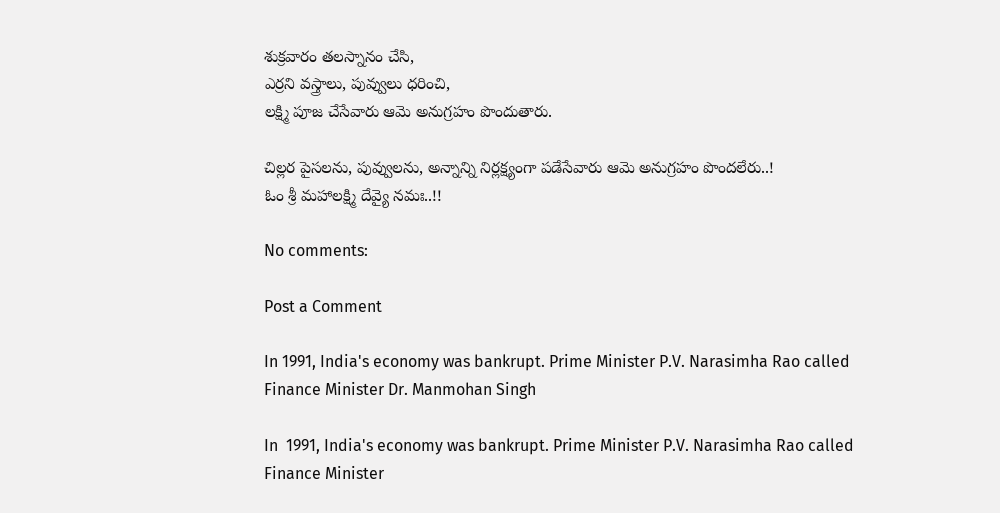శుక్రవారం తలస్నానం చేసి,
ఎర్రని వస్త్రాలు, పువ్వులు ధరించి,
లక్ష్మి పూజ చేసేవారు ఆమె అనుగ్రహం పొందుతారు.

చిల్లర పైసలను, పువ్వులను, అన్నాన్ని నిర్లక్ష్యంగా పడేసేవారు ఆమె అనుగ్రహం పొందలేరు..!
ఓం శ్రీ మహాలక్ష్మి దేవ్యై నమః..!!

No comments:

Post a Comment

In 1991, India's economy was bankrupt. Prime Minister P.V. Narasimha Rao called Finance Minister Dr. Manmohan Singh

In  1991, India's economy was bankrupt. Prime Minister P.V. Narasimha Rao called Finance Minister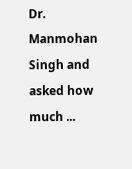Dr. Manmohan Singh and asked how much ...